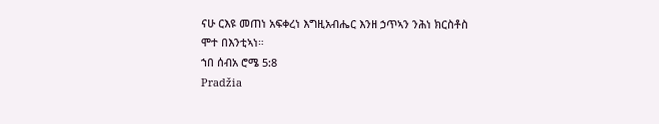ናሁ ርእዩ መጠነ አፍቀረነ እግዚአብሔር እንዘ ኃጥኣን ንሕነ ክርስቶስ ሞተ በእንቲኣነ።
ኀበ ሰብአ ሮሜ 5:8
Pradžia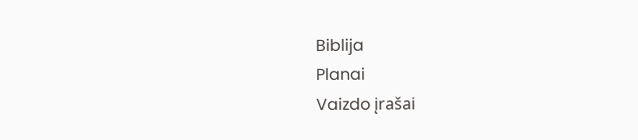Biblija
Planai
Vaizdo įrašai